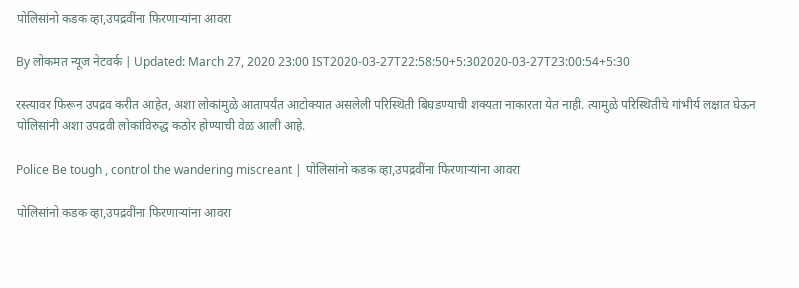पोलिसांनो कडक व्हा,उपद्रवींना फिरणाऱ्यांना आवरा

By लोकमत न्यूज नेटवर्क | Updated: March 27, 2020 23:00 IST2020-03-27T22:58:50+5:302020-03-27T23:00:54+5:30

रस्त्यावर फिरून उपद्रव करीत आहेत, अशा लोकांमुळे आतापर्यंत आटोक्यात असलेली परिस्थिती बिघडण्याची शक्यता नाकारता येत नाही. त्यामुळे परिस्थितीचे गांभीर्य लक्षात घेऊन पोलिसांनी अशा उपद्रवी लोकांविरुद्ध कठोर होण्याची वेळ आली आहे.

Police Be tough , control the wandering miscreant | पोलिसांनो कडक व्हा,उपद्रवींना फिरणाऱ्यांना आवरा

पोलिसांनो कडक व्हा,उपद्रवींना फिरणाऱ्यांना आवरा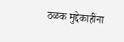ठळक मुद्देकाहींना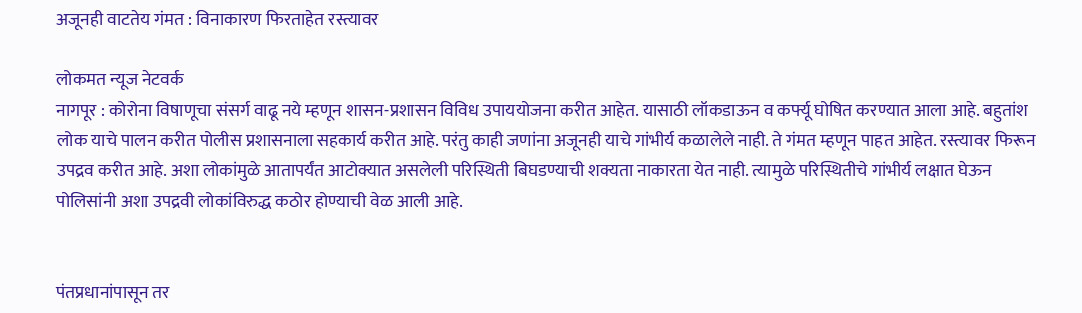अजूनही वाटतेय गंमत : विनाकारण फिरताहेत रस्त्यावर

लोकमत न्यूज नेटवर्क
नागपूर : कोरोना विषाणूचा संसर्ग वाढू नये म्हणून शासन-प्रशासन विविध उपाययोजना करीत आहेत. यासाठी लॉकडाऊन व कर्फ्यू घोषित करण्यात आला आहे. बहुतांश लोक याचे पालन करीत पोलीस प्रशासनाला सहकार्य करीत आहे. परंतु काही जणांना अजूनही याचे गांभीर्य कळालेले नाही. ते गंमत म्हणून पाहत आहेत. रस्त्यावर फिरून उपद्रव करीत आहे. अशा लोकांमुळे आतापर्यंत आटोक्यात असलेली परिस्थिती बिघडण्याची शक्यता नाकारता येत नाही. त्यामुळे परिस्थितीचे गांभीर्य लक्षात घेऊन पोलिसांनी अशा उपद्रवी लोकांविरुद्ध कठोर होण्याची वेळ आली आहे.


पंतप्रधानांपासून तर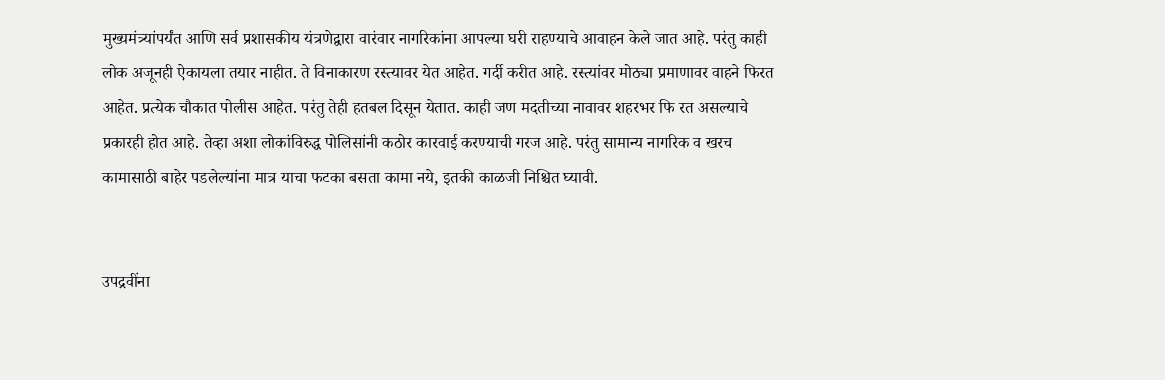मुख्यमंत्र्यांपर्यंत आणि सर्व प्रशासकीय यंत्रणेद्वारा वारंवार नागरिकांना आपल्या घरी राहण्याचे आवाहन केले जात आहे. परंतु काही लोक अजूनही ऐकायला तयार नाहीत. ते विनाकारण रस्त्यावर येत आहेत. गर्दी करीत आहे. रस्त्यांवर मोठ्या प्रमाणावर वाहने फिरत आहेत. प्रत्येक चौकात पोलीस आहेत. परंतु तेही हतबल दिसून येतात. काही जण मदतीच्या नावावर शहरभर फि रत असल्याचे प्रकारही होत आहे. तेव्हा अशा लोकांविरुद्ध पोलिसांनी कठोर कारवाई करण्याची गरज आहे. परंतु सामान्य नागरिक व खरच कामासाठी बाहेर पडलेल्यांना मात्र याचा फटका बसता कामा नये, इतकी काळजी निश्चित घ्यावी.


उपद्रवींना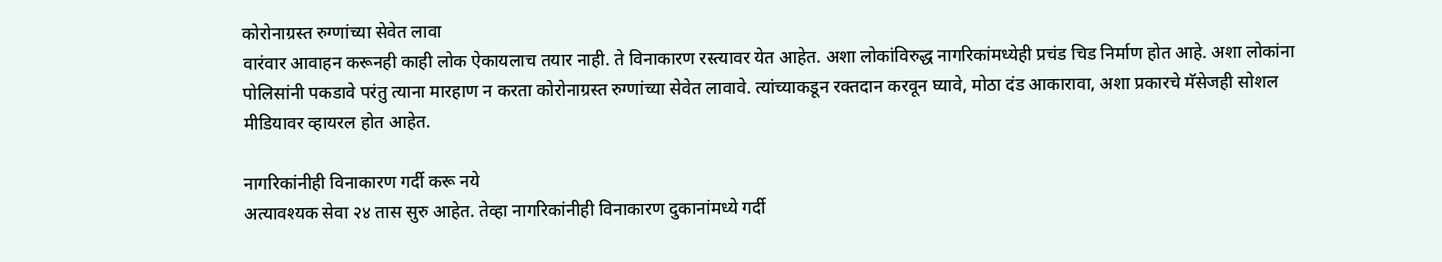कोरोनाग्रस्त रुग्णांच्या सेवेत लावा
वारंवार आवाहन करूनही काही लोक ऐकायलाच तयार नाही. ते विनाकारण रस्त्यावर येत आहेत. अशा लोकांविरुद्ध नागरिकांमध्येही प्रचंड चिड निर्माण होत आहे. अशा लोकांना पोलिसांनी पकडावे परंतु त्याना मारहाण न करता कोरोनाग्रस्त रुग्णांच्या सेवेत लावावे. त्यांच्याकडून रक्तदान करवून घ्यावे, मोठा दंड आकारावा, अशा प्रकारचे मॅसेजही सोशल मीडियावर व्हायरल होत आहेत.

नागरिकांनीही विनाकारण गर्दी करू नये
अत्यावश्यक सेवा २४ तास सुरु आहेत. तेव्हा नागरिकांनीही विनाकारण दुकानांमध्ये गर्दी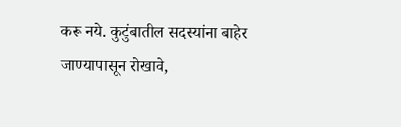करू नये. कुटुंबातील सदस्यांना बाहेर जाण्यापासून रोखावे,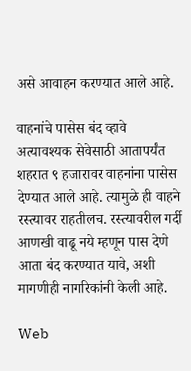असे आवाहन करण्यात आले आहे.

वाहनांचे पासेस बंद व्हावे
अत्यावश्यक सेवेसाठी आतापर्यंत शहरात ९ हजारावर वाहनांना पासेस देण्यात आले आहे. त्यामुळे ही वाहने रस्त्यावर राहतीलच. रस्त्यावरील गर्दी आणखी वाढू नये म्हणून पास देणे आता बंद करण्यात यावे, अशी मागणीही नागरिकांनी केली आहे.

Web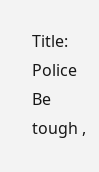Title: Police Be tough ,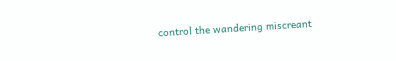control the wandering miscreant